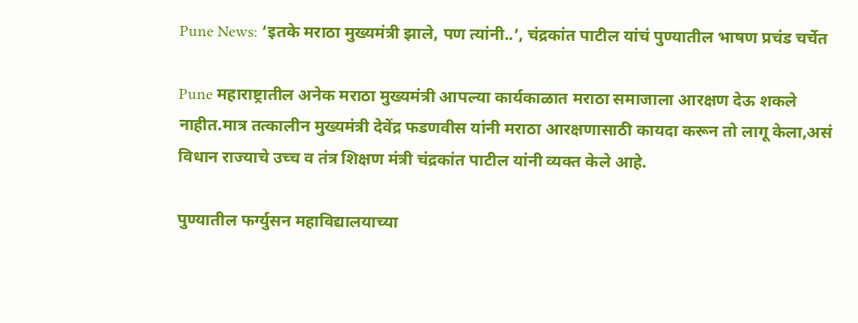Pune News: ‘इतके मराठा मुख्यमंत्री झाले, पण त्यांनी..’, चंद्रकांत पाटील यांचं पुण्यातील भाषण प्रचंड चर्चेत

Pune महाराष्ट्रातील अनेक मराठा मुख्यमंत्री आपल्या कार्यकाळात मराठा समाजाला आरक्षण देऊ शकले नाहीत.मात्र तत्कालीन मुख्यमंत्री देवेंद्र फडणवीस यांनी मराठा आरक्षणासाठी कायदा करून तो लागू केला,असं विधान राज्याचे उच्च व तंत्र शिक्षण मंत्री चंद्रकांत पाटील यांनी व्यक्त केले आहे.

पुण्यातील फर्ग्युसन महाविद्यालयाच्या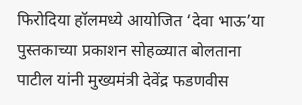फिरोदिया हॉलमध्ये आयोजित ‘देवा भाऊ’या पुस्तकाच्या प्रकाशन सोहळ्यात बोलताना पाटील यांनी मुख्यमंत्री देवेंद्र फडणवीस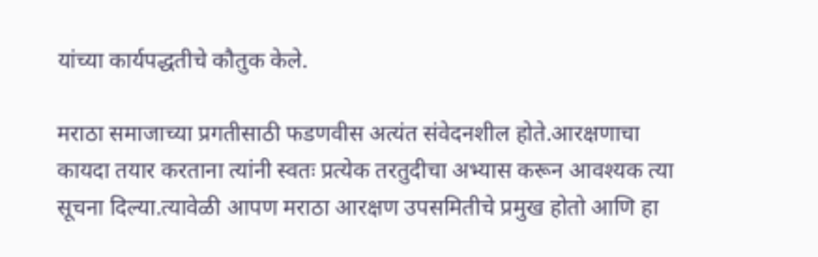यांच्या कार्यपद्धतीचे कौतुक केले.

मराठा समाजाच्या प्रगतीसाठी फडणवीस अत्यंत संवेदनशील होते.आरक्षणाचा कायदा तयार करताना त्यांनी स्वतः प्रत्येक तरतुदीचा अभ्यास करून आवश्यक त्या सूचना दिल्या.त्यावेळी आपण मराठा आरक्षण उपसमितीचे प्रमुख होतो आणि हा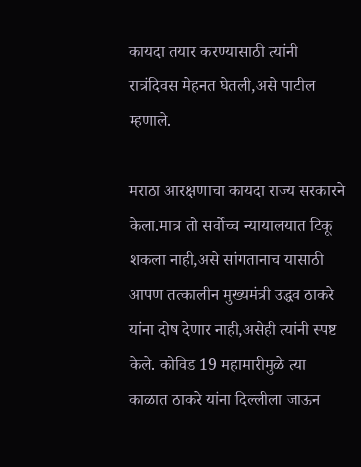कायदा तयार करण्यासाठी त्यांनी रात्रंदिवस मेहनत घेतली,असे पाटील म्हणाले.

मराठा आरक्षणाचा कायदा राज्य सरकारने केला.मात्र तो सर्वोच्च न्यायालयात टिकू शकला नाही,असे सांगतानाच यासाठी आपण तत्कालीन मुख्यमंत्री उद्धव ठाकरे यांना दोष देणार नाही,असेही त्यांनी स्पष्ट केले. कोविड 19 महामारीमुळे त्या काळात ठाकरे यांना दिल्लीला जाऊन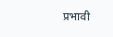प्रभावी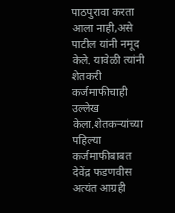पाठपुरावा करता आला नाही,असे पाटील यांनी नमूद केले. यावेळी त्यांनी शेतकरी कर्जमाफीचाही उल्लेख केला.शेतकऱ्यांच्या पहिल्या कर्जमाफीबाबत देवेंद्र फडणवीस अत्यंत आग्रही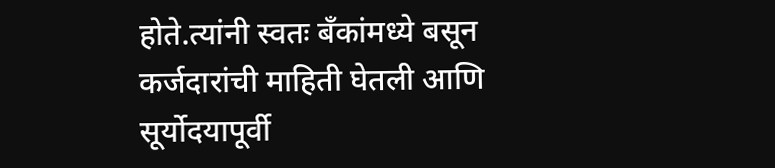होते.त्यांनी स्वतः बँकांमध्ये बसून कर्जदारांची माहिती घेतली आणि सूर्योदयापूर्वी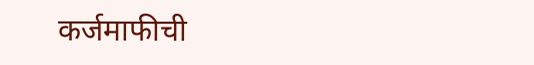कर्जमाफीची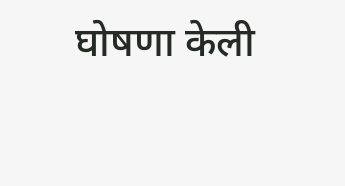घोषणा केली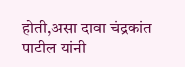होती,असा दावा चंद्रकांत पाटील यांनी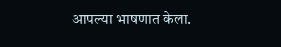आपल्या भाषणात केला.